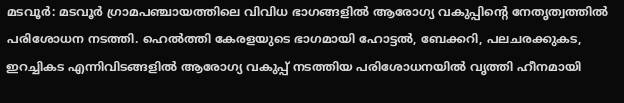മടവൂർ: മടവൂർ ഗ്രാമപഞ്ചായത്തിലെ വിവിധ ഭാഗങ്ങളിൽ ആരോഗ്യ വകുപ്പിന്റെ നേതൃത്വത്തിൽ പരിശോധന നടത്തി. ഹെൽത്തി കേരളയുടെ ഭാഗമായി ഹോട്ടൽ, ബേക്കറി, പലചരക്കുകട, ഇറച്ചികട എന്നിവിടങ്ങളിൽ ആരോഗ്യ വകുപ്പ് നടത്തിയ പരിശോധനയിൽ വൃത്തി ഹീനമായി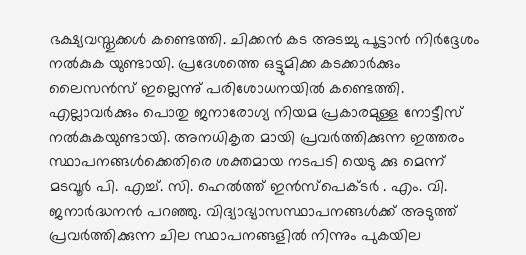ഭക്ഷ്യവസ്തുക്കൾ കണ്ടെത്തി. ചിക്കൻ കട അടച്ചു പൂട്ടാൻ നിർദ്ദേശം നൽകുക യുണ്ടായി. പ്രദേശത്തെ ഒട്ടുമിക്ക കടക്കാർക്കും ലൈസൻസ് ഇല്ലെന്നു് പരിശോധനയിൽ കണ്ടെത്തി. എല്ലാവർക്കും പൊതു ജനാരോഗ്യ നിയമ പ്രകാരമുള്ള നോട്ടീസ് നൽകുകയുണ്ടായി. അനധികൃത മായി പ്രവർത്തിക്കുന്ന ഇത്തരം സ്ഥാപനങ്ങൾക്കെതിരെ ശക്തമായ നടപടി യെടു ക്കു മെന്ന് മടവൂർ പി. എച്ച്. സി. ഹെൽത്ത് ഇൻസ്പെക്ടർ . എം. വി. ജനാർദ്ധനൻ പറഞ്ഞു. വിദ്യാഭ്യാസസ്ഥാപനങ്ങൾക്ക് അടുത്ത് പ്രവർത്തിക്കുന്ന ചില സ്ഥാപനങ്ങളിൽ നിന്നും പുകയില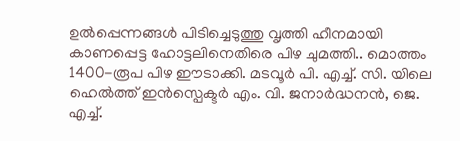ഉൽപ്പെന്നങ്ങൾ പിടിച്ചെടുത്തു വൃത്തി ഹീനമായി കാണപ്പെട്ട ഹോട്ടലിനെതിരെ പിഴ ചുമത്തി.. മൊത്തം 1400-രൂപ പിഴ ഈടാക്കി. മടവൂർ പി. എച്ച്. സി. യിലെ ഹെൽത്ത് ഇൻസ്പെക്ടർ എം. വി. ജനാർദ്ധനൻ, ജെ. എച്ച്.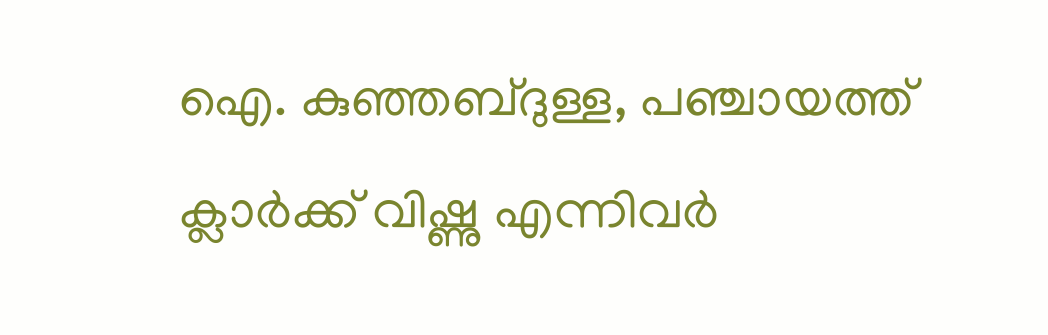ഐ. കുഞ്ഞബ്ദുള്ള, പഞ്ചായത്ത് ക്ലാർക്ക് വിഷ്ണു എന്നിവർ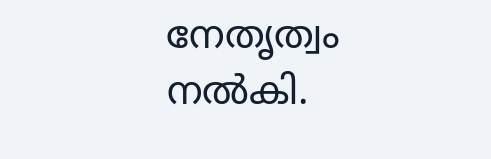നേതൃത്വം നൽകി.